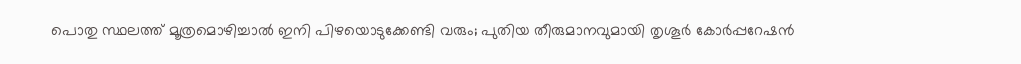പൊതു സ്ഥലത്ത് മൂത്രമൊഴിച്ചാൽ ഇനി പിഴയൊടുക്കേണ്ടി വരും; പുതിയ തീരുമാനവുമായി തൃശൂർ കോർപ്പറേഷൻ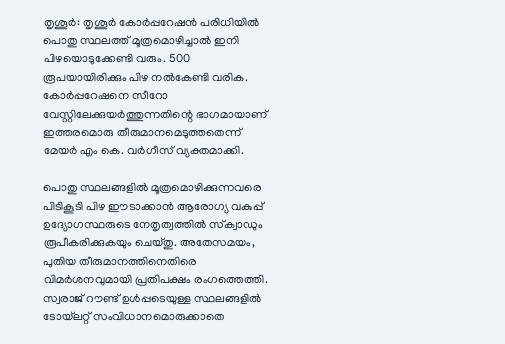തൃശൂർ: തൃശൂർ കോർപ്പറേഷൻ പരിധിയിൽ പൊതു സ്ഥലത്ത് മൂത്രമൊഴിച്ചാൽ ഇനി പിഴയൊടുക്കേണ്ടി വരും. 500 രൂപയായിരിക്കും പിഴ നൽകേണ്ടി വരിക. കോർപ്പറേഷനെ സീറോ വേസ്റ്റിലേക്കുയർത്തുന്നതിന്റെ ഭാഗമായാണ് ഇത്തരമൊരു തീരുമാനമെടുത്തതെന്ന് മേയർ എം കെ. വർഗീസ് വ്യക്തമാക്കി.

പൊതു സ്ഥലങ്ങളിൽ മൂത്രമൊഴിക്കുന്നവരെ പിടികൂടി പിഴ ഈടാക്കാൻ ആരോഗ്യ വകുപ്പ് ഉദ്യോഗസ്ഥരുടെ നേതൃത്വത്തിൽ സ്‌ക്വാഡും രൂപീകരിക്കുകയും ചെയ്തു. അതേസമയം, പുതിയ തീരുമാനത്തിനെതിരെ വിമർശനവുമായി പ്രതിപക്ഷം രംഗത്തെത്തി. സ്വരാജ് റൗണ്ട് ഉൾപ്പടെയുള്ള സ്ഥലങ്ങളിൽ ടോയ്‌ലറ്റ് സംവിധാനമൊരുക്കാതെ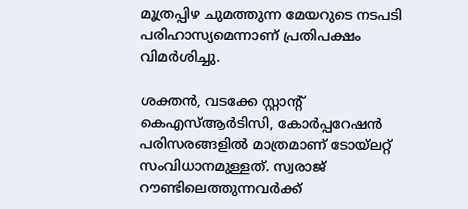മൂത്രപ്പിഴ ചുമത്തുന്ന മേയറുടെ നടപടി പരിഹാസ്യമെന്നാണ് പ്രതിപക്ഷം വിമർശിച്ചു.

ശക്തൻ, വടക്കേ സ്റ്റാന്റ് കെഎസ്ആർടിസി, കോർപ്പറേഷൻ പരിസരങ്ങളിൽ മാത്രമാണ് ടോയ്‌ലറ്റ് സംവിധാനമുള്ളത്. സ്വരാജ് റൗണ്ടിലെത്തുന്നവർക്ക്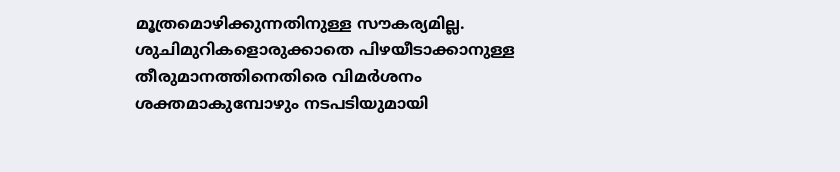മൂത്രമൊഴിക്കുന്നതിനുള്ള സൗകര്യമില്ല. ശുചിമുറികളൊരുക്കാതെ പിഴയീടാക്കാനുള്ള തീരുമാനത്തിനെതിരെ വിമർശനം ശക്തമാകുമ്പോഴും നടപടിയുമായി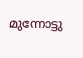മുന്നോട്ടു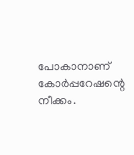പോകാനാണ് കോർപ്പറേഷന്റെ നീക്കം.